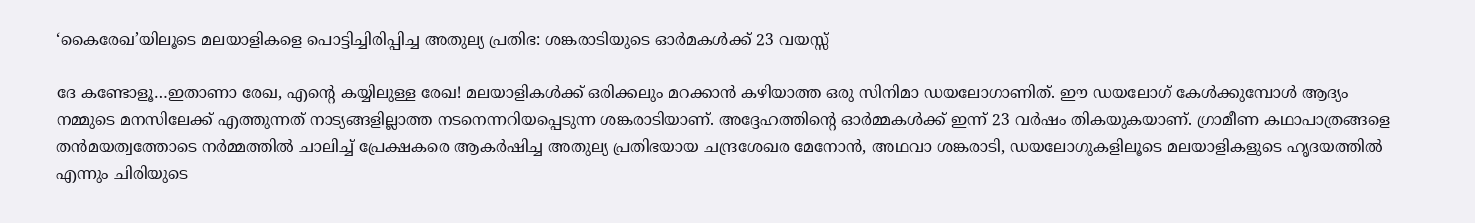‘കൈരേഖ’യിലൂടെ മലയാളികളെ പൊട്ടിച്ചിരിപ്പിച്ച അതുല്യ പ്രതിഭ: ശങ്കരാടിയുടെ ഓര്‍മകള്‍ക്ക് 23 വയസ്സ്

ദേ കണ്ടോളൂ…ഇതാണാ രേഖ, എന്റെ കയ്യിലുള്ള രേഖ! മലയാളികള്‍ക്ക് ഒരിക്കലും മറക്കാൻ കഴിയാത്ത ഒരു സിനിമാ ഡയലോഗാണിത്. ഈ ഡയലോഗ് കേൾക്കുമ്പോൾ ആദ്യം നമ്മുടെ മനസിലേക്ക് എത്തുന്നത് നാട്യങ്ങളില്ലാത്ത നടനെന്നറിയപ്പെടുന്ന ശങ്കരാടിയാണ്. അദ്ദേഹത്തിന്റെ ഓർമ്മകൾക്ക് ഇന്ന് 23 വർഷം തികയുകയാണ്. ഗ്രാമീണ കഥാപാത്രങ്ങളെ തന്‍മയത്വത്തോടെ നർമ്മത്തിൽ ചാലിച്ച് പ്രേക്ഷകരെ ആകര്‍ഷിച്ച അതുല്യ പ്രതിഭയായ ചന്ദ്രശേഖര മേനോൻ, അഥവാ ശങ്കരാടി, ഡയലോഗുകളിലൂടെ മലയാളികളുടെ ഹൃദയത്തിൽ എന്നും ചിരിയുടെ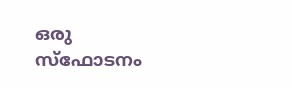ഒരു സ്‌ഫോടനം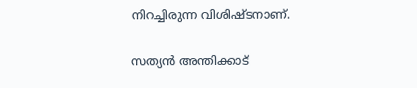നിറച്ചിരുന്ന വിശിഷ്ടനാണ്.

സത്യൻ അന്തിക്കാട്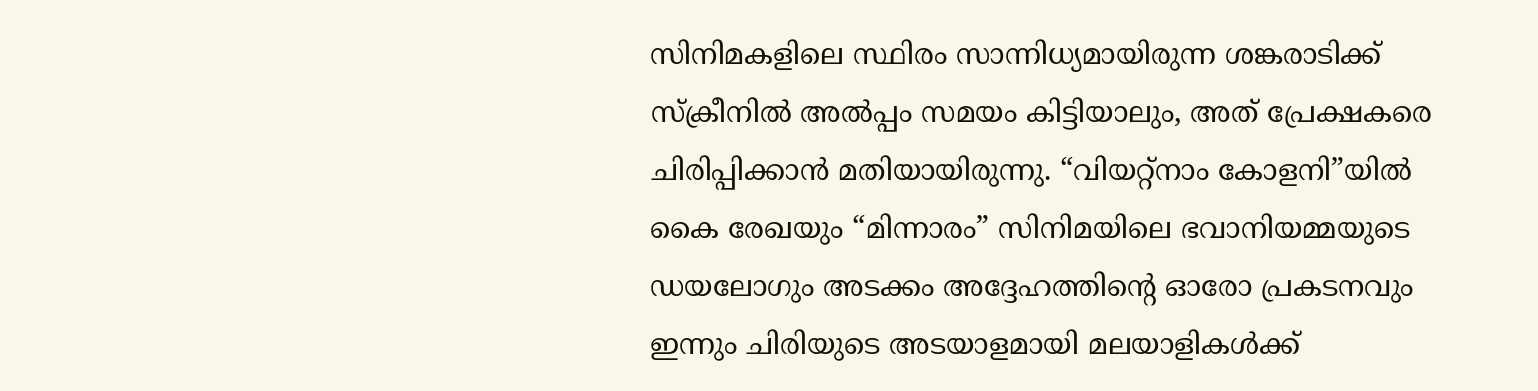സിനിമകളിലെ സ്ഥിരം സാന്നിധ്യമായിരുന്ന ശങ്കരാടിക്ക് സ്ക്രീനിൽ അൽപ്പം സമയം കിട്ടിയാലും, അത് പ്രേക്ഷകരെ ചിരിപ്പിക്കാൻ മതിയായിരുന്നു. “വിയറ്റ്നാം കോളനി”യിൽ കൈ രേഖയും “മിന്നാരം” സിനിമയിലെ ഭവാനിയമ്മയുടെ ഡയലോഗും അടക്കം അദ്ദേഹത്തിന്റെ ഓരോ പ്രകടനവും ഇന്നും ചിരിയുടെ അടയാളമായി മലയാളികൾക്ക്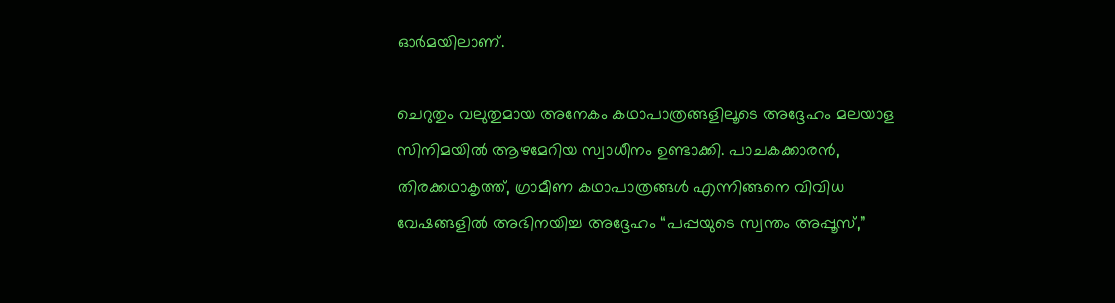ഓർമയിലാണ്.

ചെറുതും വലുതുമായ അനേകം കഥാപാത്രങ്ങളിലൂടെ അദ്ദേഹം മലയാള സിനിമയിൽ ആഴമേറിയ സ്വാധീനം ഉണ്ടാക്കി. പാചകക്കാരൻ, തിരക്കഥാകൃത്ത്, ഗ്രാമീണ കഥാപാത്രങ്ങൾ എന്നിങ്ങനെ വിവിധ വേഷങ്ങളിൽ അഭിനയിച്ച അദ്ദേഹം “പപ്പയുടെ സ്വന്തം അപ്പൂസ്,”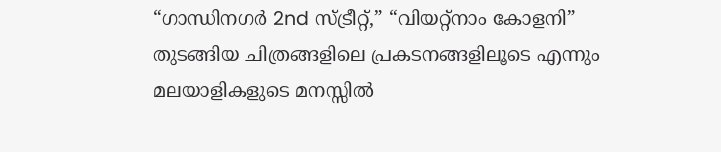“ഗാന്ധിനഗർ 2nd സ്ട്രീറ്റ്,” “വിയറ്റ്നാം കോളനി” തുടങ്ങിയ ചിത്രങ്ങളിലെ പ്രകടനങ്ങളിലൂടെ എന്നും മലയാളികളുടെ മനസ്സിൽ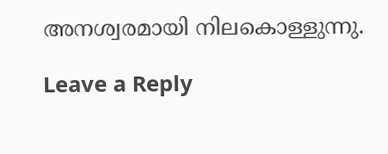അനശ്വരമായി നിലകൊള്ളുന്നു.

Leave a Reply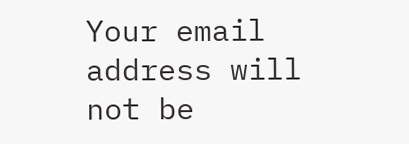Your email address will not be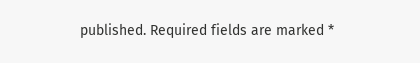published. Required fields are marked *